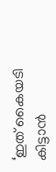‘ഇത് കൈയടി കിട്ടാൻ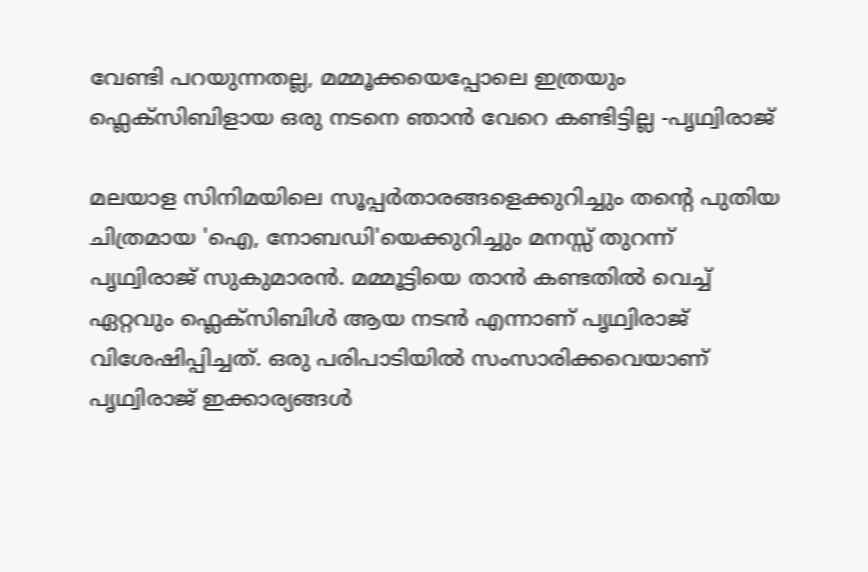വേണ്ടി പറയുന്നതല്ല, മമ്മൂക്കയെപ്പോലെ ഇത്രയും ഫ്ലെക്സിബിളായ ഒരു നടനെ ഞാൻ വേറെ കണ്ടിട്ടില്ല -പൃഥ്വിരാജ്

മലയാള സിനിമയിലെ സൂപ്പർതാരങ്ങളെക്കുറിച്ചും തന്റെ പുതിയ ചിത്രമായ 'ഐ, നോബഡി'യെക്കുറിച്ചും മനസ്സ് തുറന്ന് പൃഥ്വിരാജ് സുകുമാരൻ. മമ്മൂട്ടിയെ താൻ കണ്ടതിൽ വെച്ച് ഏറ്റവും ഫ്ലെക്സിബിൾ ആയ നടൻ എന്നാണ് പൃഥ്വിരാജ് വിശേഷിപ്പിച്ചത്. ഒരു പരിപാടിയിൽ സംസാരിക്കവെയാണ് പൃഥ്വിരാജ് ഇക്കാര്യങ്ങൾ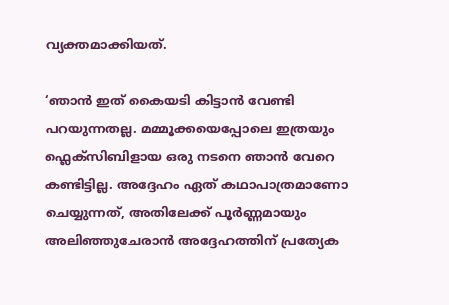വ്യക്തമാക്കിയത്.

‘ഞാൻ ഇത് കൈയടി കിട്ടാൻ വേണ്ടി പറയുന്നതല്ല. മമ്മൂക്കയെപ്പോലെ ഇത്രയും ഫ്ലെക്സിബിളായ ഒരു നടനെ ഞാൻ വേറെ കണ്ടിട്ടില്ല. അദ്ദേഹം ഏത് കഥാപാത്രമാണോ ചെയ്യുന്നത്, അതിലേക്ക് പൂർണ്ണമായും അലിഞ്ഞുചേരാൻ അദ്ദേഹത്തിന് പ്രത്യേക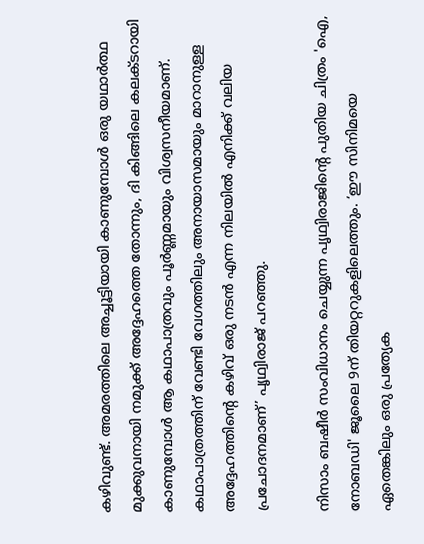കഴിവുണ്ട്. അമരത്തിലെ അച്ചൂട്ടിയായി കാണുമ്പോൾ ഒരു യഥാർത്ഥ മുക്കുവനായി നമുക്ക് അദ്ദേഹത്തെ തോന്നും, ദി കിങ്ങിലെ കലക്ടറായി കാണുമ്പോൾ ആ കഥാപാത്രവും പൂർണ്ണമായും വിശ്വസനീയമാണ്. കഥാപാത്രത്തിന് വേണ്ടി വേഗത്തിലും അനായാസമായും മാറാനുള്ള അദ്ദേഹത്തിന്റെ കഴിവ് ഒരു നടൻ എന്ന നിലയിൽ എനിക്ക് വലിയ പ്രചോദനമാണ്’ പൃഥ്വിരാജ് പറഞ്ഞു.

നിസാം ബഷീർ സംവിധാനം ചെയ്യുന്ന പൃഥ്വിരാജിന്റെ പുതിയ ചിത്രം 'ഐ, നോബഡി' ജൂലൈ 9ന് തിയറ്ററുകളിലെത്തും. ‘ഈ സിനിമയെ ഏതെങ്കിലും ഒരു പ്രത്യേക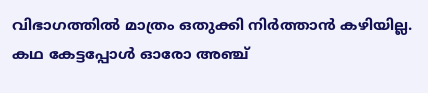വിഭാഗത്തിൽ മാത്രം ഒതുക്കി നിർത്താൻ കഴിയില്ല. കഥ കേട്ടപ്പോൾ ഓരോ അഞ്ച്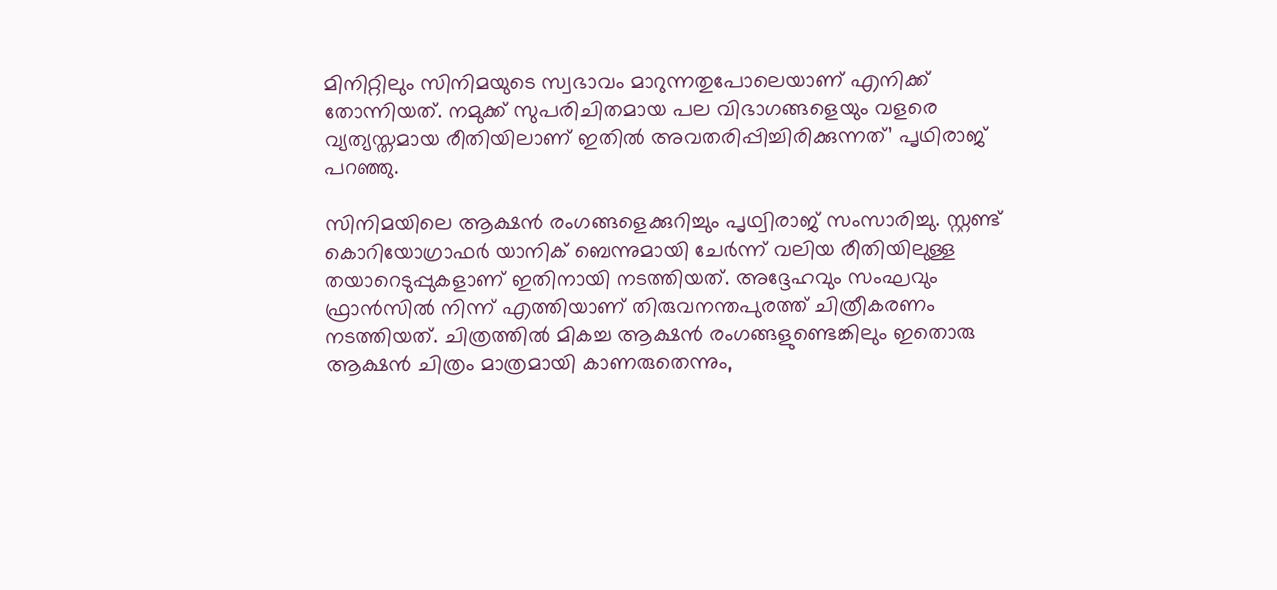മിനിറ്റിലും സിനിമയുടെ സ്വഭാവം മാറുന്നതുപോലെയാണ് എനിക്ക് തോന്നിയത്. നമുക്ക് സുപരിചിതമായ പല വിഭാഗങ്ങളെയും വളരെ വ്യത്യസ്തമായ രീതിയിലാണ് ഇതിൽ അവതരിപ്പിച്ചിരിക്കുന്നത്’ പൃഥിരാജ് പറഞ്ഞു.

സിനിമയിലെ ആക്ഷൻ രംഗങ്ങളെക്കുറിച്ചും പൃഥ്വിരാജ് സംസാരിച്ചു. സ്റ്റണ്ട് കൊറിയോഗ്രാഫർ യാനിക് ബെന്നുമായി ചേർന്ന് വലിയ രീതിയിലുള്ള തയാറെടുപ്പുകളാണ് ഇതിനായി നടത്തിയത്. അദ്ദേഹവും സംഘവും ഫ്രാൻസിൽ നിന്ന് എത്തിയാണ് തിരുവനന്തപുരത്ത് ചിത്രീകരണം നടത്തിയത്. ചിത്രത്തിൽ മികച്ച ആക്ഷൻ രംഗങ്ങളുണ്ടെങ്കിലും ഇതൊരു ആക്ഷൻ ചിത്രം മാത്രമായി കാണരുതെന്നും,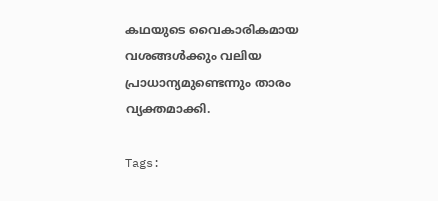കഥയുടെ വൈകാരികമായ വശങ്ങൾക്കും വലിയ പ്രാധാന്യമുണ്ടെന്നും താരം വ്യക്തമാക്കി.

Tags: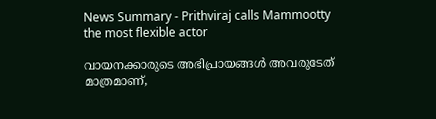News Summary - Prithviraj calls Mammootty the most flexible actor

വായനക്കാരുടെ അഭിപ്രായങ്ങള്‍ അവരുടേത് മാത്രമാണ്,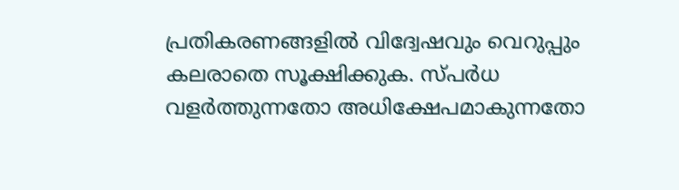പ്രതികരണങ്ങളിൽ വിദ്വേഷവും വെറുപ്പും കലരാതെ സൂക്ഷിക്കുക. സ്പർധ വളർത്തുന്നതോ അധിക്ഷേപമാകുന്നതോ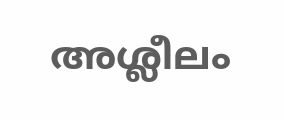അശ്ലീലം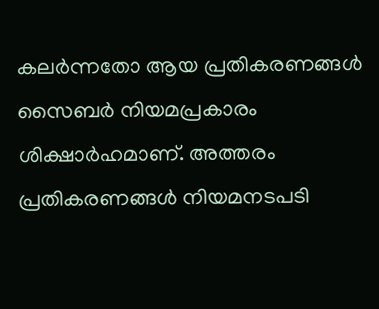കലർന്നതോ ആയ പ്രതികരണങ്ങൾ സൈബർ നിയമപ്രകാരം ശിക്ഷാർഹമാണ്. അത്തരം പ്രതികരണങ്ങൾ നിയമനടപടി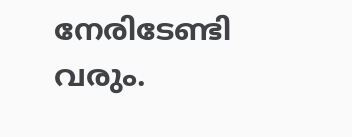നേരിടേണ്ടി വരും.